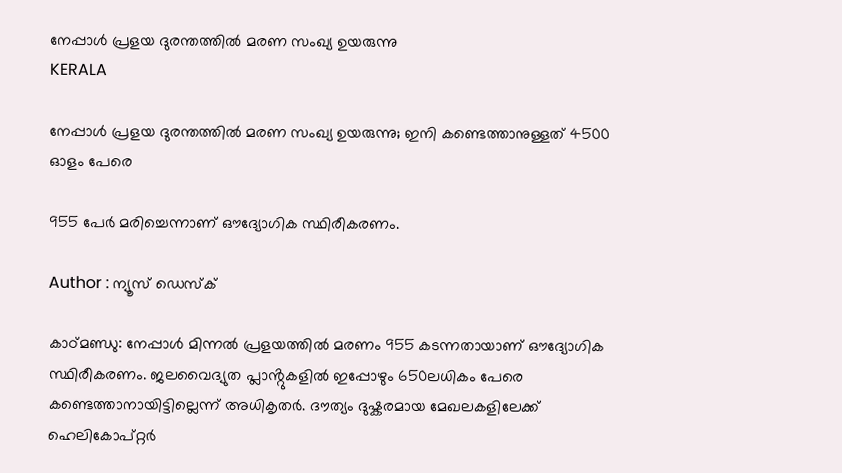നേപ്പാൾ പ്രളയ ദുരന്തത്തിൽ മരണ സംഖ്യ ഉയരുന്നു
KERALA

നേപ്പാൾ പ്രളയ ദുരന്തത്തിൽ മരണ സംഖ്യ ഉയരുന്നു; ഇനി കണ്ടെത്താനുള്ളത് 4500 ഓളം പേരെ

955 പേർ മരിച്ചെന്നാണ് ഔദ്യോഗിക സ്ഥിരീകരണം.

Author : ന്യൂസ് ഡെസ്ക്

കാഠ്മണ്ഡു: നേപ്പാൾ മിന്നൽ പ്രളയത്തിൽ മരണം 955 കടന്നതായാണ് ഔദ്യോഗിക സ്ഥിരീകരണം. ജലവൈദ്യുത പ്ലാൻ്റുകളിൽ ഇപ്പോഴും 650ലധികം പേരെ കണ്ടെത്താനായിട്ടില്ലെന്ന് അധികൃതർ. ദൗത്യം ദുഷ്കരമായ മേഖലകളിലേക്ക് ഹെലികോപ്റ്റർ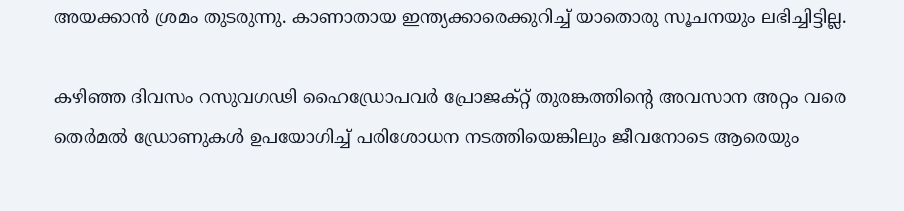അയക്കാൻ ശ്രമം തുടരുന്നു. കാണാതായ ഇന്ത്യക്കാരെക്കുറിച്ച് യാതൊരു സൂചനയും ലഭിച്ചിട്ടില്ല.

കഴിഞ്ഞ ദിവസം റസുവഗഢി ഹൈഡ്രോപവർ പ്രോജക്റ്റ് തുരങ്കത്തിൻ്റെ അവസാന അറ്റം വരെ തെർമൽ ഡ്രോണുകൾ ഉപയോഗിച്ച് പരിശോധന നടത്തിയെങ്കിലും ജീവനോടെ ആരെയും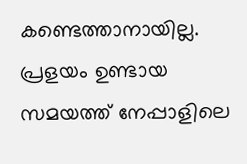കണ്ടെത്താനായില്ല. പ്രളയം ഉണ്ടായ സമയത്ത് നേപ്പാളിലെ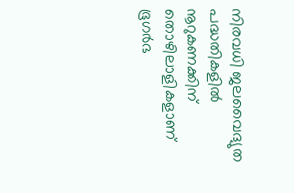നിരവധി ജലവൈദ്യുത പദ്ധതികളിൽ നൂറുകണക്കിന് തൊഴിലാളികളാണ് ഭൂഗർഭ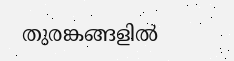തുരങ്കങ്ങളിൽ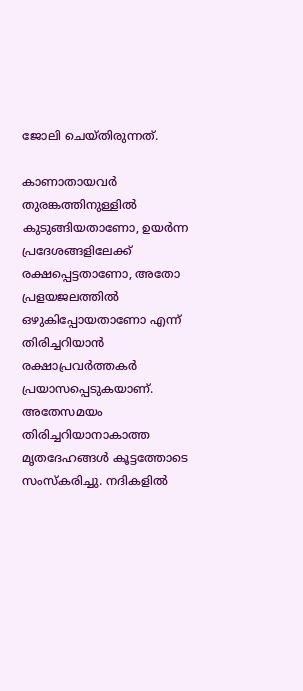ജോലി ചെയ്തിരുന്നത്.

കാണാതായവർ തുരങ്കത്തിനുള്ളിൽ കുടുങ്ങിയതാണോ, ഉയർന്ന പ്രദേശങ്ങളിലേക്ക് രക്ഷപ്പെട്ടതാണോ, അതോ പ്രളയജലത്തിൽ ഒഴുകിപ്പോയതാണോ എന്ന് തിരിച്ചറിയാൻ രക്ഷാപ്രവർത്തകർ പ്രയാസപ്പെടുകയാണ്. അതേസമയം തിരിച്ചറിയാനാകാത്ത മൃതദേഹങ്ങൾ കൂട്ടത്തോടെ സംസ്കരിച്ചു. നദികളിൽ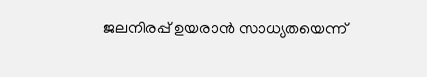ജലനിരപ്പ് ഉയരാൻ സാധ്യതയെന്ന്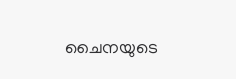ചൈനയുടെ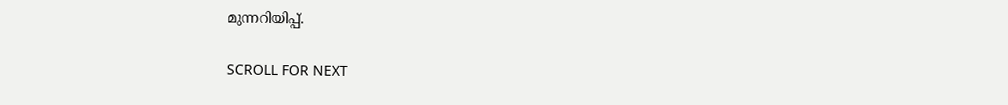മുന്നറിയിപ്പ്.

SCROLL FOR NEXT